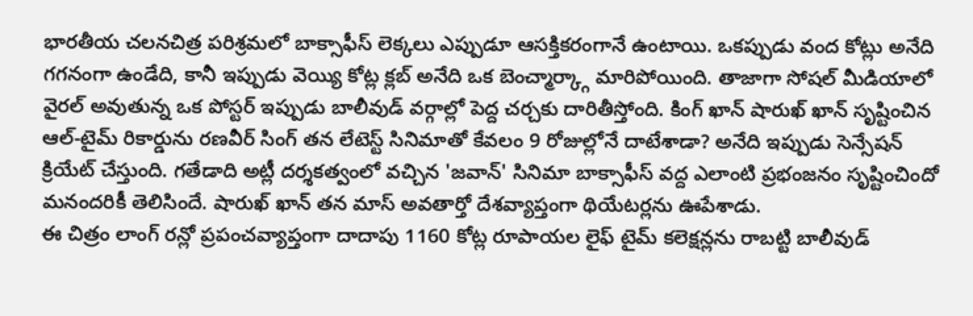భారతీయ చలనచిత్ర పరిశ్రమలో బాక్సాఫీస్ లెక్కలు ఎప్పుడూ ఆసక్తికరంగానే ఉంటాయి. ఒకప్పుడు వంద కోట్లు అనేది గగనంగా ఉండేది, కానీ ఇప్పుడు వెయ్యి కోట్ల క్లబ్ అనేది ఒక బెంచ్మార్క్గా మారిపోయింది. తాజాగా సోషల్ మీడియాలో వైరల్ అవుతున్న ఒక పోస్టర్ ఇప్పుడు బాలీవుడ్ వర్గాల్లో పెద్ద చర్చకు దారితీస్తోంది. కింగ్ ఖాన్ షారుఖ్ ఖాన్ సృష్టించిన ఆల్-టైమ్ రికార్డును రణవీర్ సింగ్ తన లేటెస్ట్ సినిమాతో కేవలం 9 రోజుల్లోనే దాటేశాడా? అనేది ఇప్పుడు సెన్సేషన్ క్రియేట్ చేస్తుంది. గతేడాది అట్లీ దర్శకత్వంలో వచ్చిన 'జవాన్' సినిమా బాక్సాఫీస్ వద్ద ఎలాంటి ప్రభంజనం సృష్టించిందో మనందరికీ తెలిసిందే. షారుఖ్ ఖాన్ తన మాస్ అవతార్తో దేశవ్యాప్తంగా థియేటర్లను ఊపేశాడు.
ఈ చిత్రం లాంగ్ రన్లో ప్రపంచవ్యాప్తంగా దాదాపు 1160 కోట్ల రూపాయల లైఫ్ టైమ్ కలెక్షన్లను రాబట్టి బాలీవుడ్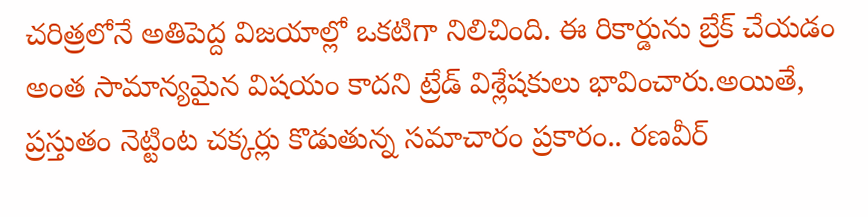చరిత్రలోనే అతిపెద్ద విజయాల్లో ఒకటిగా నిలిచింది. ఈ రికార్డును బ్రేక్ చేయడం అంత సామాన్యమైన విషయం కాదని ట్రేడ్ విశ్లేషకులు భావించారు.అయితే, ప్రస్తుతం నెట్టింట చక్కర్లు కొడుతున్న సమాచారం ప్రకారం.. రణవీర్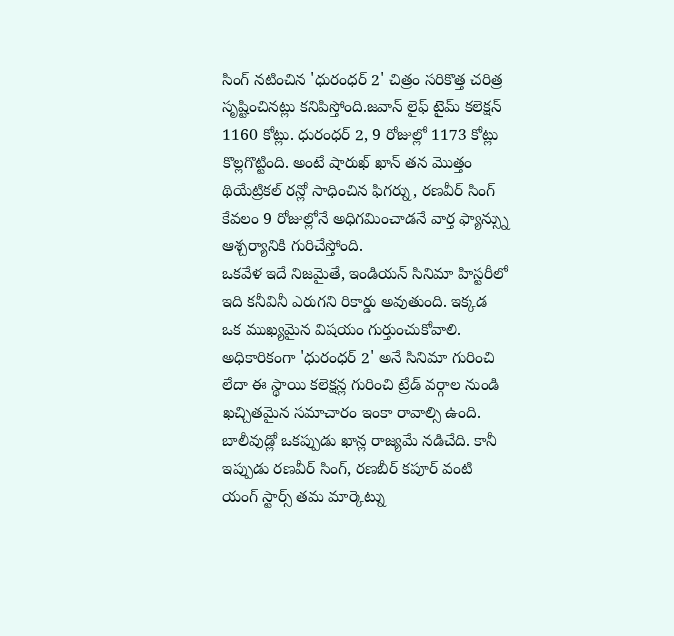సింగ్ నటించిన 'ధురంధర్ 2' చిత్రం సరికొత్త చరిత్ర సృష్టించినట్లు కనిపిస్తోంది.జవాన్ లైఫ్ టైమ్ కలెక్షన్ 1160 కోట్లు. ధురంధర్ 2, 9 రోజుల్లో 1173 కోట్లు కొల్లగొట్టింది. అంటే షారుఖ్ ఖాన్ తన మొత్తం థియేట్రికల్ రన్లో సాధించిన ఫిగర్ను, రణవీర్ సింగ్ కేవలం 9 రోజుల్లోనే అధిగమించాడనే వార్త ఫ్యాన్స్ను ఆశ్చర్యానికి గురిచేస్తోంది.
ఒకవేళ ఇదే నిజమైతే, ఇండియన్ సినిమా హిస్టరీలో ఇది కనీవినీ ఎరుగని రికార్డు అవుతుంది. ఇక్కడ ఒక ముఖ్యమైన విషయం గుర్తుంచుకోవాలి. అధికారికంగా 'ధురంధర్ 2' అనే సినిమా గురించి లేదా ఈ స్థాయి కలెక్షన్ల గురించి ట్రేడ్ వర్గాల నుండి ఖచ్చితమైన సమాచారం ఇంకా రావాల్సి ఉంది. బాలీవుడ్లో ఒకప్పుడు ఖాన్ల రాజ్యమే నడిచేది. కానీ ఇప్పుడు రణవీర్ సింగ్, రణబీర్ కపూర్ వంటి యంగ్ స్టార్స్ తమ మార్కెట్ను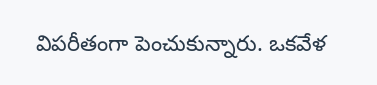విపరీతంగా పెంచుకున్నారు. ఒకవేళ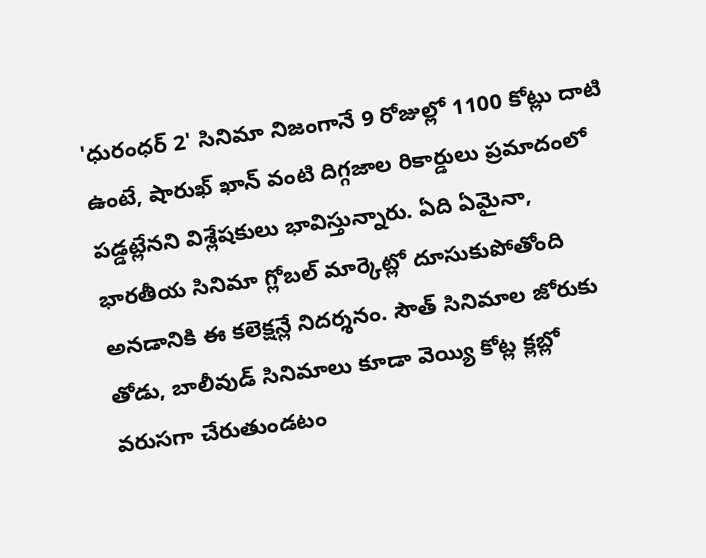'ధురంధర్ 2' సినిమా నిజంగానే 9 రోజుల్లో 1100 కోట్లు దాటి ఉంటే, షారుఖ్ ఖాన్ వంటి దిగ్గజాల రికార్డులు ప్రమాదంలో పడ్డట్లేనని విశ్లేషకులు భావిస్తున్నారు. ఏది ఏమైనా, భారతీయ సినిమా గ్లోబల్ మార్కెట్లో దూసుకుపోతోంది అనడానికి ఈ కలెక్షన్లే నిదర్శనం. సౌత్ సినిమాల జోరుకు తోడు, బాలీవుడ్ సినిమాలు కూడా వెయ్యి కోట్ల క్లబ్లో వరుసగా చేరుతుండటం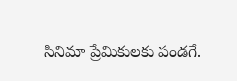సినిమా ప్రేమికులకు పండగే.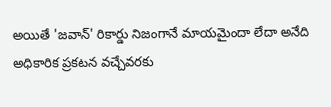అయితే 'జవాన్' రికార్డు నిజంగానే మాయమైందా లేదా అనేది అధికారిక ప్రకటన వచ్చేవరకు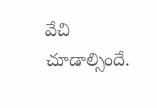వేచి చూడాల్సిందే.